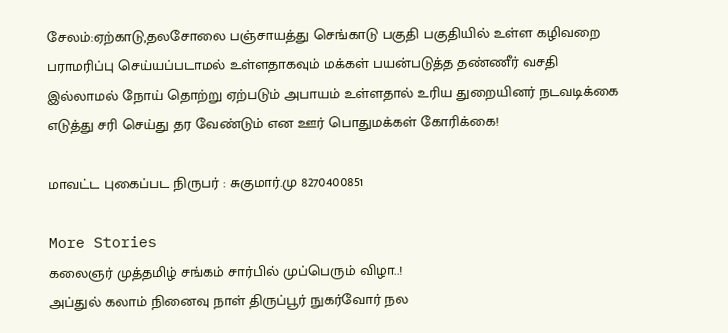சேலம்:ஏற்காடு,தலசோலை பஞ்சாயத்து செங்காடு பகுதி பகுதியில் உள்ள கழிவறை பராமரிப்பு செய்யப்படாமல் உள்ளதாகவும் மக்கள் பயன்படுத்த தண்ணீர் வசதி இல்லாமல் நோய் தொற்று ஏற்படும் அபாயம் உள்ளதால் உரிய துறையினர் நடவடிக்கை எடுத்து சரி செய்து தர வேண்டும் என ஊர் பொதுமக்கள் கோரிக்கை!

மாவட்ட புகைப்பட நிருபர் : சுகுமார்.மு 8270400851

More Stories
கலைஞர் முத்தமிழ் சங்கம் சார்பில் முப்பெரும் விழா..!
அப்துல் கலாம் நினைவு நாள் திருப்பூர் நுகர்வோர் நல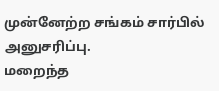முன்னேற்ற சங்கம் சார்பில் அனுசரிப்பு.
மறைந்த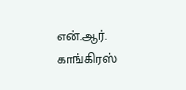என்.ஆர். காங்கிரஸ்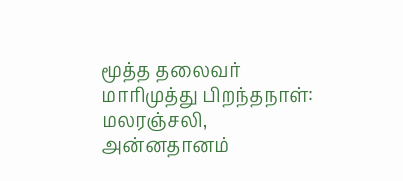மூத்த தலைவர் மாரிமுத்து பிறந்தநாள்: மலரஞ்சலி, அன்னதானம்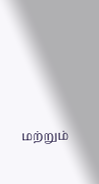மற்றும்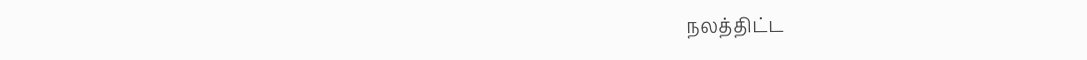நலத்திட்ட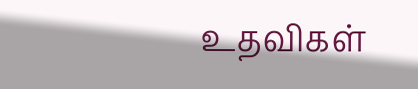உதவிகள்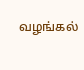வழங்கல்